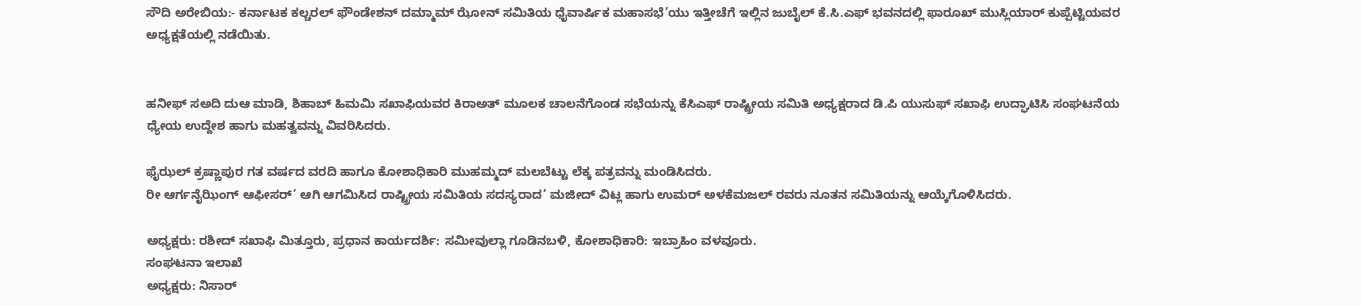ಸೌದಿ ಅರೇಬಿಯ:- ಕರ್ನಾಟಕ ಕಲ್ಚರಲ್ ಫೌಂಡೇಶನ್ ದಮ್ಮಾಮ್ ಝೋನ್ ಸಮಿತಿಯ ಧೈವಾರ್ಷಿಕ ಮಹಾಸಭೆ’ಯು ಇತ್ತೀಚೆಗೆ ಇಲ್ಲಿನ ಜುಬೈಲ್ ಕೆ.ಸಿ.ಎಫ್ ಭವನದಲ್ಲಿ ಫಾರೂಖ್ ಮುಸ್ಲಿಯಾರ್ ಕುಪ್ಪೆಟ್ಟಿಯವರ ಅಧ್ಯಕ್ಷತೆಯಲ್ಲಿ ನಡೆಯಿತು.


ಹನೀಫ್ ಸಅದಿ ದುಆ ಮಾಡಿ, ಶಿಹಾಬ್ ಹಿಮಮಿ ಸಖಾಫಿಯವರ ಕಿರಾಅತ್ ಮೂಲಕ ಚಾಲನೆಗೊಂಡ ಸಭೆಯನ್ನು ಕೆಸಿಎಫ್ ರಾಷ್ಟ್ರೀಯ ಸಮಿತಿ ಅಧ್ಯಕ್ಷರಾದ ಡಿ.ಪಿ ಯುಸುಫ್ ಸಖಾಫಿ ಉದ್ಘಾಟಿಸಿ ಸಂಘಟನೆಯ ಧ್ಯೇಯ ಉದ್ದೇಶ ಹಾಗು ಮಹತ್ವವನ್ನು ವಿವರಿಸಿದರು.

ಫೈಝಲ್ ಕ್ರಷ್ಣಾಪುರ ಗತ ವರ್ಷದ ವರದಿ ಹಾಗೂ ಕೋಶಾಧಿಕಾರಿ ಮುಹಮ್ಮದ್ ಮಲಬೆಟ್ಟು ಲೆಕ್ಕ ಪತ್ರವನ್ನು ಮಂಡಿಸಿದರು.
ರೀ ಆರ್ಗನೈಝಿಂಗ್ ಆಫೀಸರ್’ ಆಗಿ ಆಗಮಿಸಿದ ರಾಷ್ಟ್ರೀಯ ಸಮಿತಿಯ ಸದಸ್ಯರಾದ’ ಮಜೀದ್ ವಿಟ್ಲ ಹಾಗು ಉಮರ್ ಅಳಕೆಮಜಲ್ ರವರು ನೂತನ ಸಮಿತಿಯನ್ನು ಆಯ್ಕೆಗೊಳಿಸಿದರು.

ಅಧ್ಯಕ್ಷರು: ರಶೀದ್ ಸಖಾಫಿ ಮಿತ್ತೂರು, ಪ್ರಧಾನ ಕಾರ್ಯದರ್ಶಿ: ಸಮೀವುಲ್ಲಾ ಗೂಡಿನಬಳಿ, ಕೋಶಾಧಿಕಾರಿ: ಇಬ್ರಾಹಿಂ ವಳವೂರು.
ಸಂಘಟನಾ ಇಲಾಖೆ
ಅಧ್ಯಕ್ಷರು: ನಿಸಾರ್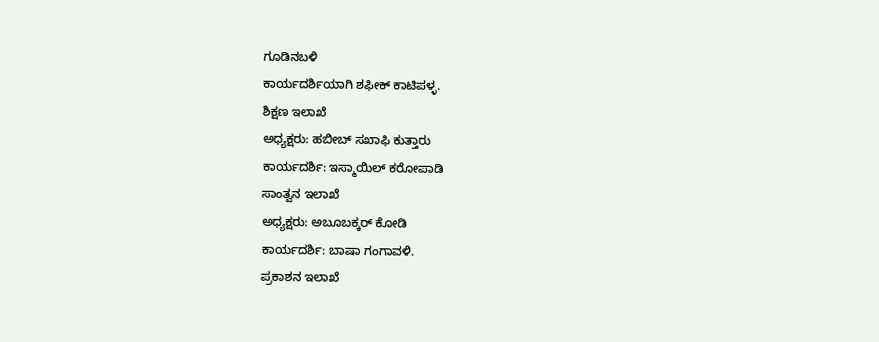ಗೂಡಿನಬಳಿ
ಕಾರ್ಯದರ್ಶಿಯಾಗಿ ಶಫೀಕ್ ಕಾಟಿಪಳ್ಳ.
ಶಿಕ್ಷಣ ಇಲಾಖೆ
ಅಧ್ಯಕ್ಷರು: ಹಬೀಬ್ ಸಖಾಫಿ ಕುತ್ತಾರು
ಕಾರ್ಯದರ್ಶಿ: ಇಸ್ಮಾಯಿಲ್ ಕರೋಪಾಡಿ
ಸಾಂತ್ವನ ಇಲಾಖೆ
ಅಧ್ಯಕ್ಷರು: ಅಬೂಬಕ್ಕರ್ ಕೋಡಿ
ಕಾರ್ಯದರ್ಶಿ: ಬಾಷಾ ಗಂಗಾವಳಿ.
ಪ್ರಕಾಶನ ಇಲಾಖೆ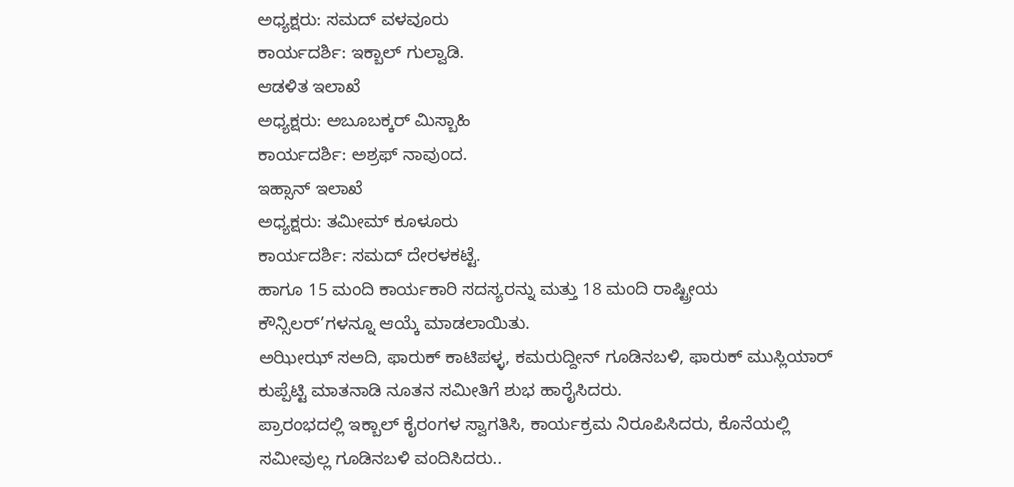ಅಧ್ಯಕ್ಷರು: ಸಮದ್ ವಳವೂರು
ಕಾರ್ಯದರ್ಶಿ: ಇಕ್ಬಾಲ್ ಗುಲ್ವಾಡಿ.
ಆಡಳಿತ ಇಲಾಖೆ
ಅಧ್ಯಕ್ಷರು: ಅಬೂಬಕ್ಕರ್ ಮಿಸ್ಬಾಹಿ
ಕಾರ್ಯದರ್ಶಿ: ಅಶ್ರಫ್ ನಾವುಂದ.
ಇಹ್ಸಾನ್ ಇಲಾಖೆ
ಅಧ್ಯಕ್ಷರು: ತಮೀಮ್ ಕೂಳೂರು
ಕಾರ್ಯದರ್ಶಿ: ಸಮದ್ ದೇರಳಕಟ್ಟೆ.
ಹಾಗೂ 15 ಮಂದಿ ಕಾರ್ಯಕಾರಿ ಸದಸ್ಯರನ್ನು ಮತ್ತು 18 ಮಂದಿ ರಾಷ್ಟ್ರೀಯ ಕೌನ್ಸಿಲರ್’ಗಳನ್ನೂ ಆಯ್ಕೆ ಮಾಡಲಾಯಿತು.
ಅಝೀಝ್ ಸಅದಿ, ಫಾರುಕ್ ಕಾಟಿಪಳ್ಳ, ಕಮರುದ್ದೀನ್ ಗೂಡಿನಬಳಿ, ಫಾರುಕ್ ಮುಸ್ಲಿಯಾರ್ ಕುಪ್ಪೆಟ್ಟಿ ಮಾತನಾಡಿ ನೂತನ ಸಮೀತಿಗೆ ಶುಭ ಹಾರೈಸಿದರು.
ಪ್ರಾರಂಭದಲ್ಲಿ ಇಕ್ಬಾಲ್ ಕೈರಂಗಳ ಸ್ವಾಗತಿಸಿ, ಕಾರ್ಯಕ್ರಮ ನಿರೂಪಿಸಿದರು, ಕೊನೆಯಲ್ಲಿ ಸಮೀವುಲ್ಲ ಗೂಡಿನಬಳಿ ವಂದಿಸಿದರು..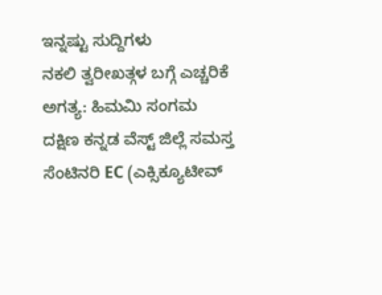ಇನ್ನಷ್ಟು ಸುದ್ದಿಗಳು
ನಕಲಿ ತ್ವರೀಖತ್ಗಳ ಬಗ್ಗೆ ಎಚ್ಚರಿಕೆ ಅಗತ್ಯ: ಹಿಮಮಿ ಸಂಗಮ
ದಕ್ಷಿಣ ಕನ್ನಡ ವೆಸ್ಟ್ ಜಿಲ್ಲೆ ಸಮಸ್ತ ಸೆಂಟಿನರಿ EC (ಎಕ್ಸಿಕ್ಯೂಟೀವ್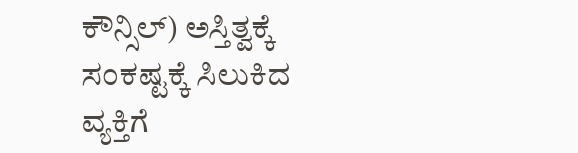ಕೌನ್ಸಿಲ್) ಅಸ್ತಿತ್ವಕ್ಕೆ
ಸಂಕಷ್ಟಕ್ಕೆ ಸಿಲುಕಿದ ವ್ಯಕ್ತಿಗೆ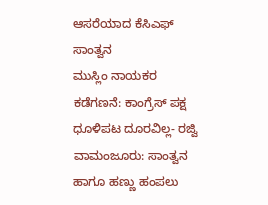ಆಸರೆಯಾದ ಕೆಸಿಎಫ್ ಸಾಂತ್ವನ
ಮುಸ್ಲಿಂ ನಾಯಕರ ಕಡೆಗಣನೆ: ಕಾಂಗ್ರೆಸ್ ಪಕ್ಷ ಧೂಳಿಪಟ ದೂರವಿಲ್ಲ- ರಜ್ವಿ
ವಾಮಂಜೂರು: ಸಾಂತ್ವನ ಹಾಗೂ ಹಣ್ಣು ಹಂಪಲು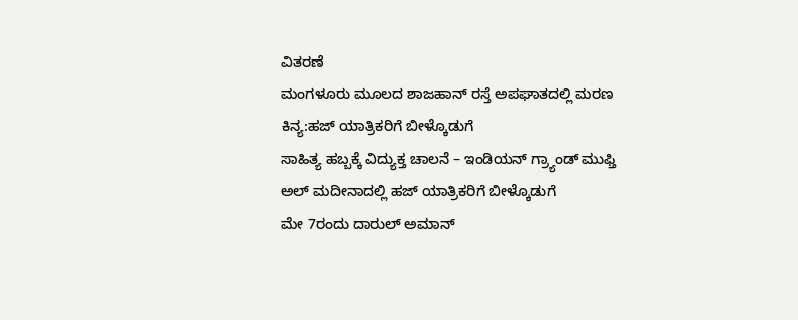ವಿತರಣೆ
ಮಂಗಳೂರು ಮೂಲದ ಶಾಜಹಾನ್ ರಸ್ತೆ ಅಪಘಾತದಲ್ಲಿ ಮರಣ
ಕಿನ್ಯ:ಹಜ್ ಯಾತ್ರಿಕರಿಗೆ ಬೀಳ್ಕೊಡುಗೆ
ಸಾಹಿತ್ಯ ಹಬ್ಬಕ್ಕೆ ವಿದ್ಯುಕ್ತ ಚಾಲನೆ – ಇಂಡಿಯನ್ ಗ್ರ್ಯಾಂಡ್ ಮುಫ್ತಿ
ಅಲ್ ಮದೀನಾದಲ್ಲಿ ಹಜ್ ಯಾತ್ರಿಕರಿಗೆ ಬೀಳ್ಕೊಡುಗೆ
ಮೇ 7ರಂದು ದಾರುಲ್ ಅಮಾನ್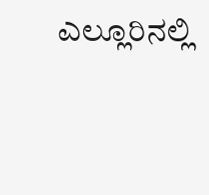ಎಲ್ಲೂರಿನಲ್ಲಿ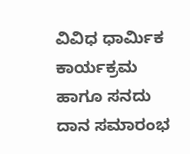ವಿವಿಧ ಧಾರ್ಮಿಕ ಕಾರ್ಯಕ್ರಮ ಹಾಗೂ ಸನದು ದಾನ ಸಮಾರಂಭ